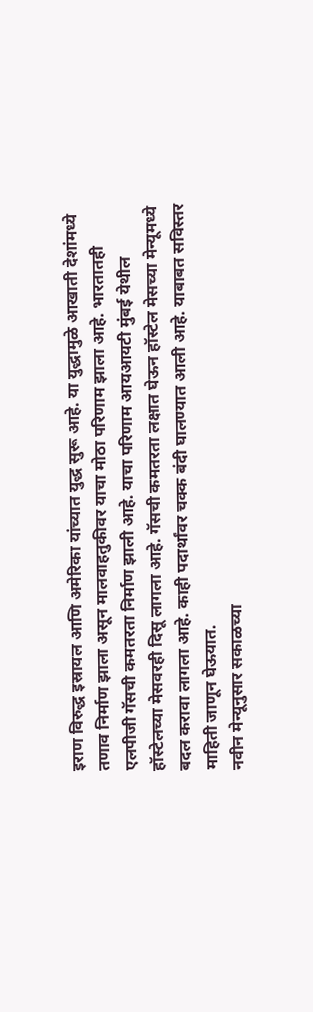इराण विरुद्ध इस्रायल आणि अमेरिका यांच्यात युद्ध सुरू आहे. या युद्धामुळे आखाती देशांमध्ये तणाव निर्माण झाला असून मालवाहतुकीवर याचा मोठा परिणाम झाला आहे. भारतातही एलपीजी गॅसची कमतरता निर्माण झाली आहे. याचा परिणाम आयआयटी मुंबई येथील हॉस्टेलच्या मेसवरही दिसू लागला आहे. गॅसची कमतरता लक्षात घेऊन हॉस्टेल मेसच्या मेन्यूमध्ये बदल करावा लागला आहे. काही पदार्थांवर चक्क बंदी घालण्यात आली आहे. याबाबत सविस्तर माहिती जाणून घेऊयात.
नवीन मेन्यूनुसार सकाळच्या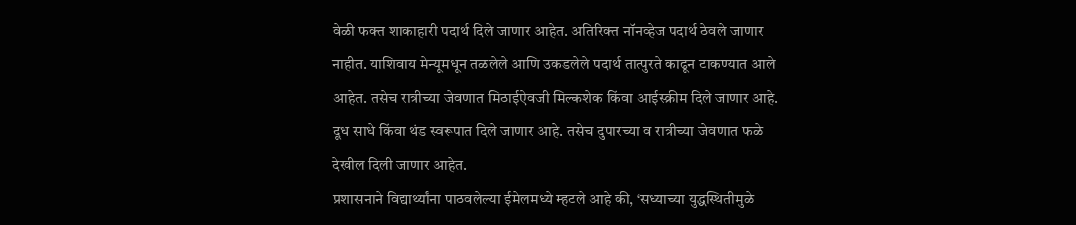वेळी फक्त शाकाहारी पदार्थ दिले जाणार आहेत. अतिरिक्त नॉनव्हेज पदार्थ ठेवले जाणार नाहीत. याशिवाय मेन्यूमधून तळलेले आणि उकडलेले पदार्थ तात्पुरते काढून टाकण्यात आले आहेत. तसेच रात्रीच्या जेवणात मिठाईऐवजी मिल्कशेक किंवा आईस्क्रीम दिले जाणार आहे. दूध साधे किंवा थंड स्वरूपात दिले जाणार आहे. तसेच दुपारच्या व रात्रीच्या जेवणात फळे देखील दिली जाणार आहेत.
प्रशासनाने विद्यार्थ्यांना पाठवलेल्या ईमेलमध्ये म्हटले आहे की, ‘सध्याच्या युद्धस्थितीमुळे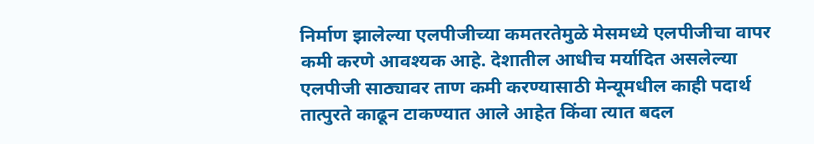निर्माण झालेल्या एलपीजीच्या कमतरतेमुळे मेसमध्ये एलपीजीचा वापर कमी करणे आवश्यक आहे. देशातील आधीच मर्यादित असलेल्या एलपीजी साठ्यावर ताण कमी करण्यासाठी मेन्यूमधील काही पदार्थ तात्पुरते काढून टाकण्यात आले आहेत किंवा त्यात बदल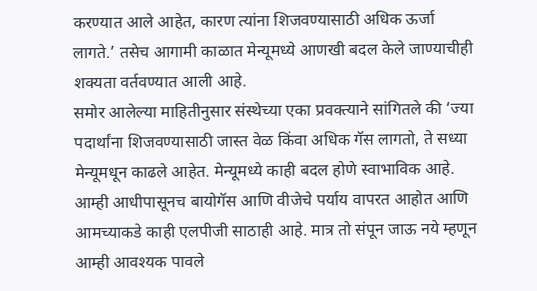करण्यात आले आहेत, कारण त्यांना शिजवण्यासाठी अधिक ऊर्जा लागते.’ तसेच आगामी काळात मेन्यूमध्ये आणखी बदल केले जाण्याचीही शक्यता वर्तवण्यात आली आहे.
समोर आलेल्या माहितीनुसार संस्थेच्या एका प्रवक्त्याने सांगितले की ‘ज्या पदार्थांना शिजवण्यासाठी जास्त वेळ किंवा अधिक गॅस लागतो, ते सध्या मेन्यूमधून काढले आहेत. मेन्यूमध्ये काही बदल होणे स्वाभाविक आहे. आम्ही आधीपासूनच बायोगॅस आणि वीजेचे पर्याय वापरत आहोत आणि आमच्याकडे काही एलपीजी साठाही आहे. मात्र तो संपून जाऊ नये म्हणून आम्ही आवश्यक पावले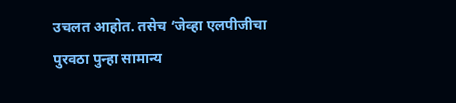उचलत आहोत. तसेच ‘जेव्हा एलपीजीचा पुरवठा पुन्हा सामान्य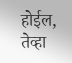होईल, तेव्हा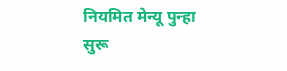नियमित मेन्यू पुन्हा सुरू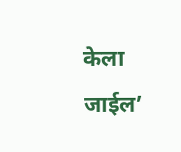केला जाईल’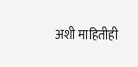अशी माहितीही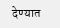देण्यात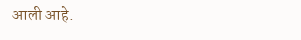आली आहे.